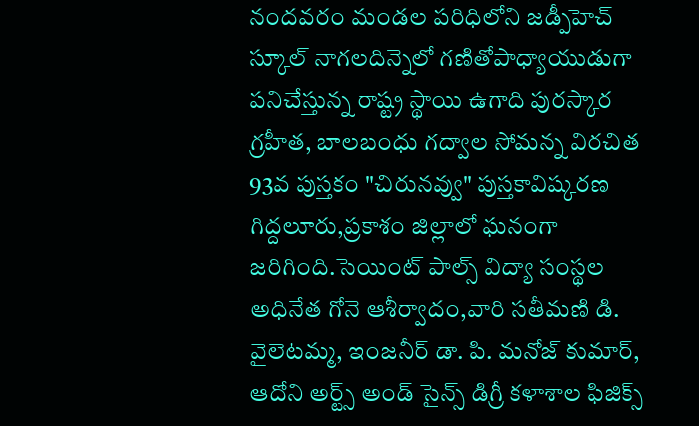నందవరం మండల పరిధిలోని జడ్పీహెచ్ స్కూల్ నాగలదిన్నెలో గణితోపాధ్యాయుడుగా పనిచేస్తున్న రాష్ట్ర స్థాయి ఉగాది పురస్కార గ్రహీత, బాలబంధు గద్వాల సోమన్న విరచిత 93వ పుస్తకం "చిరునవ్వు" పుస్తకావిష్కరణ గిద్దలూరు,ప్రకాశం జిల్లాలో ఘనంగా జరిగింది.సెయింట్ పాల్స్ విద్యా సంస్థల అధినేత గోనె ఆశీర్వాదం,వారి సతీమణి డి. వైలెటమ్మ, ఇంజనీర్ డా. పి. మనోజ్ కుమార్, ఆదోని అర్ట్స్ అండ్ సైన్స్ డిగ్రీ కళాశాల ఫిజిక్స్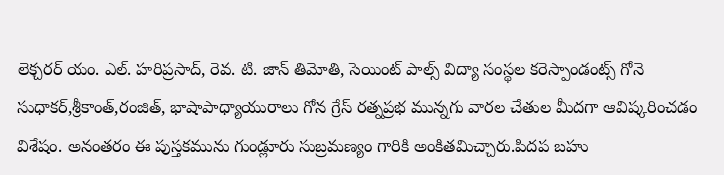లెక్చరర్ యం. ఎల్. హరిప్రసాద్, రెవ. టి. జాన్ తిమోతి, సెయింట్ పాల్స్ విద్యా సంస్థల కరెస్పాండంట్స్ గోనె సుధాకర్,శ్రీకాంత్,రంజిత్, భాషాపాధ్యాయురాలు గోన గ్రేస్ రత్నప్రభ మున్నగు వారల చేతుల మీదగా ఆవిష్కరించడం విశేషం. అనంతరం ఈ పుస్తకమును గుండ్లూరు సుబ్రమణ్యం గారికి అంకితమిచ్చారు.పిదప బహు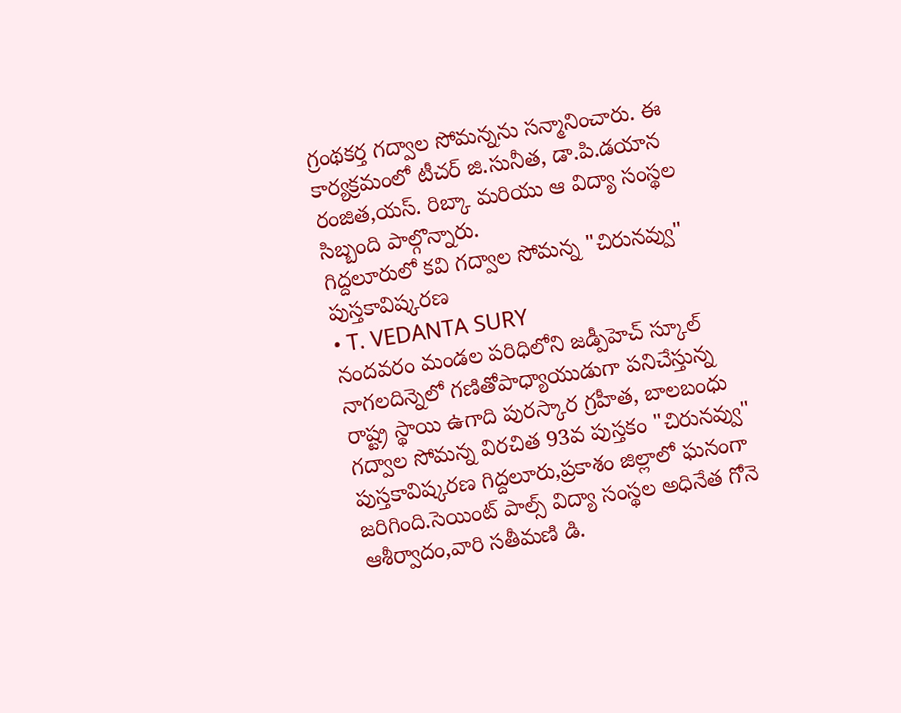గ్రంథకర్త గద్వాల సోమన్నను సన్మానించారు. ఈ కార్యక్రమంలో టీచర్ జి.సునీత, డా.పి.డయాన రంజిత,యస్. రిబ్కా మరియు ఆ విద్యా సంస్థల సిబ్బంది పాల్గొన్నారు.
గిద్దలూరులో కవి గద్వాల సోమన్న "చిరునవ్వు" పుస్తకావిష్కరణ
• T. VEDANTA SURY
నందవరం మండల పరిధిలోని జడ్పీహెచ్ స్కూల్ నాగలదిన్నెలో గణితోపాధ్యాయుడుగా పనిచేస్తున్న రాష్ట్ర స్థాయి ఉగాది పురస్కార గ్రహీత, బాలబంధు గద్వాల సోమన్న విరచిత 93వ పుస్తకం "చిరునవ్వు" పుస్తకావిష్కరణ గిద్దలూరు,ప్రకాశం జిల్లాలో ఘనంగా జరిగింది.సెయింట్ పాల్స్ విద్యా సంస్థల అధినేత గోనె ఆశీర్వాదం,వారి సతీమణి డి.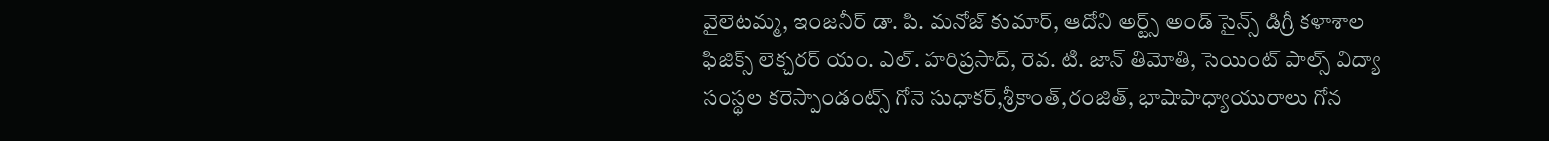వైలెటమ్మ, ఇంజనీర్ డా. పి. మనోజ్ కుమార్, ఆదోని అర్ట్స్ అండ్ సైన్స్ డిగ్రీ కళాశాల ఫిజిక్స్ లెక్చరర్ యం. ఎల్. హరిప్రసాద్, రెవ. టి. జాన్ తిమోతి, సెయింట్ పాల్స్ విద్యా సంస్థల కరెస్పాండంట్స్ గోనె సుధాకర్,శ్రీకాంత్,రంజిత్, భాషాపాధ్యాయురాలు గోన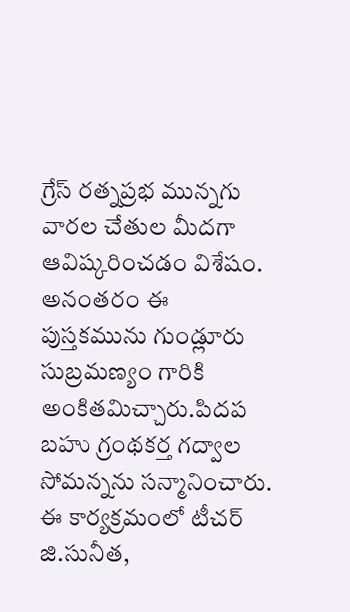గ్రేస్ రత్నప్రభ మున్నగు వారల చేతుల మీదగా ఆవిష్కరించడం విశేషం. అనంతరం ఈ పుస్తకమును గుండ్లూరు సుబ్రమణ్యం గారికి అంకితమిచ్చారు.పిదప బహు గ్రంథకర్త గద్వాల సోమన్నను సన్మానించారు. ఈ కార్యక్రమంలో టీచర్ జి.సునీత,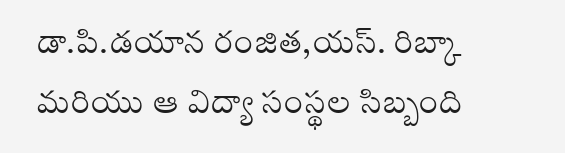డా.పి.డయాన రంజిత,యస్. రిబ్కా మరియు ఆ విద్యా సంస్థల సిబ్బంది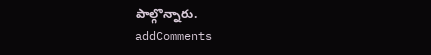పాల్గొన్నారు.
addComments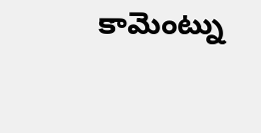కామెంట్ను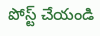పోస్ట్ చేయండి